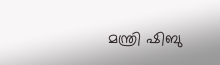മന്ത്രി ഷിബു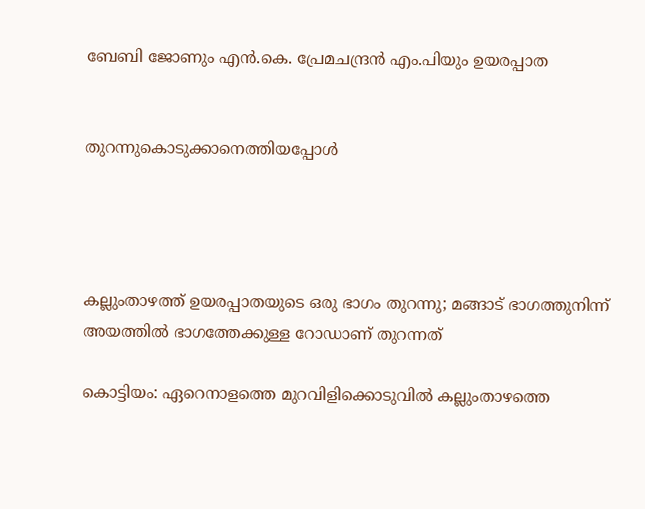ബേബി ജോണും എൻ.കെ. പ്രേമചന്ദ്രൻ എം.പിയും ഉയരപ്പാത


തുറന്നുകൊടുക്കാനെത്തിയപ്പോൾ




കല്ലുംതാഴത്ത് ഉയരപ്പാതയുടെ ഒരു ഭാഗം തുറന്നു; മങ്ങാട് ഭാഗത്തുനിന്ന് അയത്തിൽ ഭാഗത്തേക്കുള്ള റോഡാണ് തുറന്നത്

കൊട്ടിയം: ഏറെനാളത്തെ മുറവിളിക്കൊടുവിൽ കല്ലുംതാഴത്തെ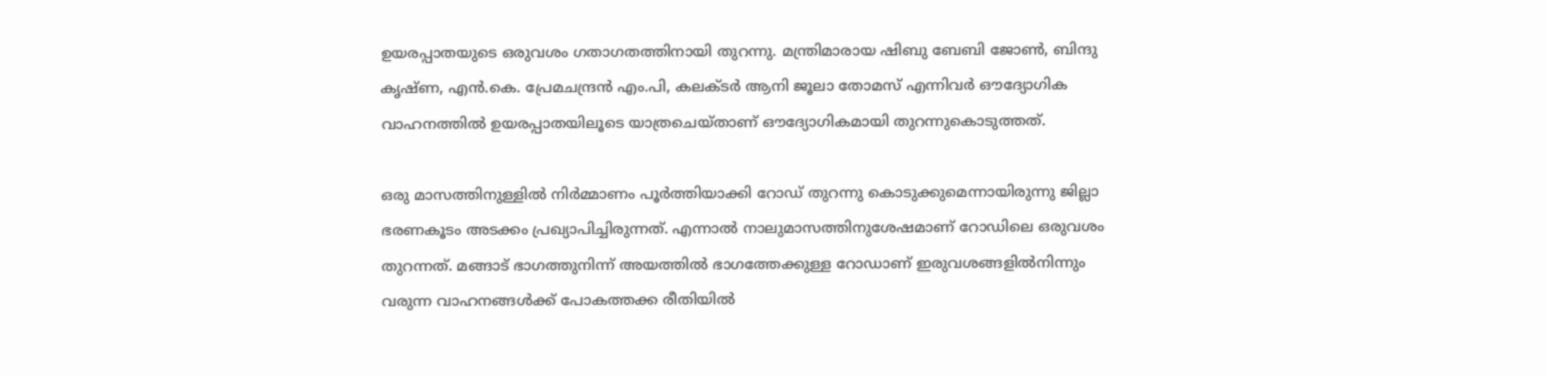ഉയരപ്പാതയുടെ ഒരുവശം ഗതാഗതത്തിനായി തുറന്നു. മന്ത്രിമാരായ ഷിബു ബേബി ജോൺ, ബിന്ദു കൃഷ്ണ, എൻ.കെ. പ്രേമചന്ദ്രൻ എം.പി, കലക്ടർ ആനി ജൂലാ തോമസ് എന്നിവർ ഔദ്യോഗിക വാഹനത്തിൽ ഉയരപ്പാതയിലൂടെ യാത്രചെയ്താണ് ഔദ്യോഗികമായി തുറന്നുകൊടുത്തത്.

ഒരു മാസത്തിനുള്ളിൽ നിർമ്മാണം പൂർത്തിയാക്കി റോഡ് തുറന്നു കൊടുക്കുമെന്നായിരുന്നു ജില്ലാ ഭരണകൂടം അടക്കം പ്രഖ്യാപിച്ചിരുന്നത്. എന്നാൽ നാലുമാസത്തിനുശേഷമാണ് റോഡിലെ ഒരുവശം തുറന്നത്. മങ്ങാട് ഭാഗത്തുനിന്ന് അയത്തിൽ ഭാഗത്തേക്കുള്ള റോഡാണ് ഇരുവശങ്ങളിൽനിന്നും വരുന്ന വാഹനങ്ങൾക്ക് പോകത്തക്ക രീതിയിൽ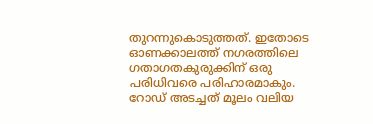തുറന്നുകൊടുത്തത്. ഇതോടെ ഓണക്കാലത്ത് നഗരത്തിലെ ഗതാഗതകുരുക്കിന് ഒരു പരിധിവരെ പരിഹാരമാകും. റോഡ് അടച്ചത് മൂലം വലിയ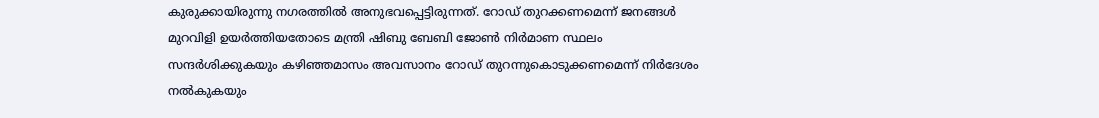കുരുക്കായിരുന്നു നഗരത്തിൽ അനുഭവപ്പെട്ടിരുന്നത്. റോഡ് തുറക്കണമെന്ന് ജനങ്ങൾ മുറവിളി ഉയർത്തിയതോടെ മന്ത്രി ഷിബു ബേബി ജോൺ നിർമാണ സ്ഥലം സന്ദർശിക്കുകയും കഴിഞ്ഞമാസം അവസാനം റോഡ് തുറന്നുകൊടുക്കണമെന്ന് നിർദേശം നൽകുകയും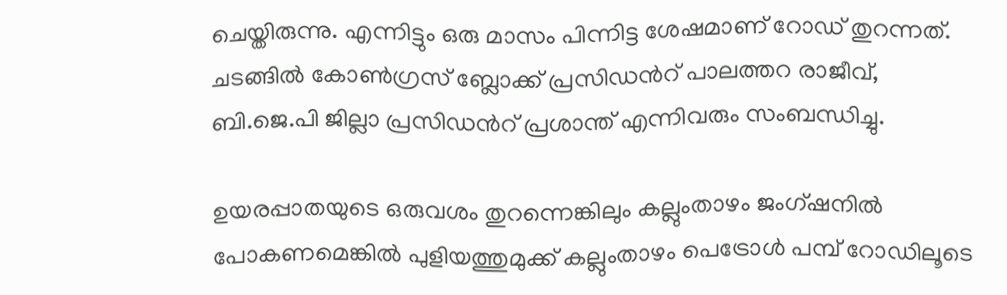ചെയ്തിരുന്നു. എന്നിട്ടും ഒരു മാസം പിന്നിട്ട ശേഷമാണ് റോഡ് തുറന്നത്. ചടങ്ങിൽ കോൺഗ്രസ് ബ്ലോക്ക് പ്രസിഡൻറ് പാലത്തറ രാജീവ്, ബി.ജെ.പി ജില്ലാ പ്രസിഡന്‍റ് പ്രശാന്ത് എന്നിവരും സംബന്ധിച്ചു.

ഉയരപ്പാതയുടെ ഒരുവശം തുറന്നെങ്കിലും കല്ലുംതാഴം ജംഗ്ഷനിൽ പോകണമെങ്കിൽ പുളിയത്തുമുക്ക് കല്ലുംതാഴം പെട്രോൾ പമ്പ് റോഡിലൂടെ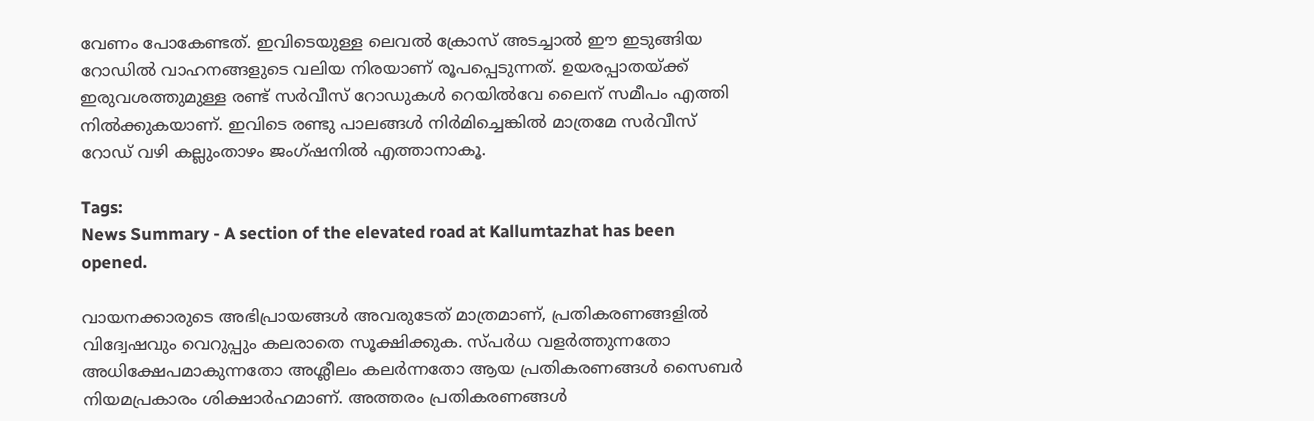വേണം പോകേണ്ടത്. ഇവിടെയുള്ള ലെവൽ ക്രോസ് അടച്ചാൽ ഈ ഇടുങ്ങിയ റോഡിൽ വാഹനങ്ങളുടെ വലിയ നിരയാണ് രൂപപ്പെടുന്നത്. ഉയരപ്പാതയ്ക്ക് ഇരുവശത്തുമുള്ള രണ്ട് സർവീസ് റോഡുകൾ റെയിൽവേ ലൈന് സമീപം എത്തി നിൽക്കുകയാണ്. ഇവിടെ രണ്ടു പാലങ്ങൾ നിർമിച്ചെങ്കിൽ മാത്രമേ സർവീസ് റോഡ് വഴി കല്ലുംതാഴം ജംഗ്ഷനിൽ എത്താനാകൂ.

Tags:
News Summary - A section of the elevated road at Kallumtazhat has been opened.

വായനക്കാരുടെ അഭിപ്രായങ്ങള്‍ അവരുടേത് മാത്രമാണ്, പ്രതികരണങ്ങളിൽ വിദ്വേഷവും വെറുപ്പും കലരാതെ സൂക്ഷിക്കുക. സ്പർധ വളർത്തുന്നതോ അധിക്ഷേപമാകുന്നതോ അശ്ലീലം കലർന്നതോ ആയ പ്രതികരണങ്ങൾ സൈബർ നിയമപ്രകാരം ശിക്ഷാർഹമാണ്. അത്തരം പ്രതികരണങ്ങൾ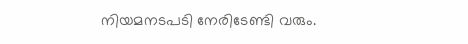നിയമനടപടി നേരിടേണ്ടി വരും.